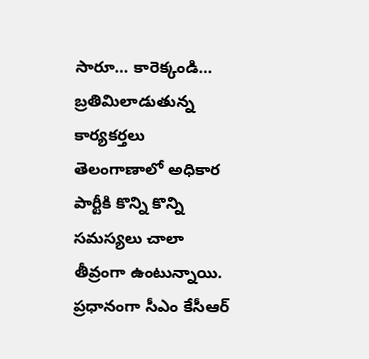సారూ… కారెక్కండి… బ్రతిమిలాడుతున్న కార్యకర్తలు
తెలంగాణాలో అధికార పార్టీకి కొన్ని కొన్ని సమస్యలు చాలా తీవ్రంగా ఉంటున్నాయి. ప్రధానంగా సీఎం కేసీఆర్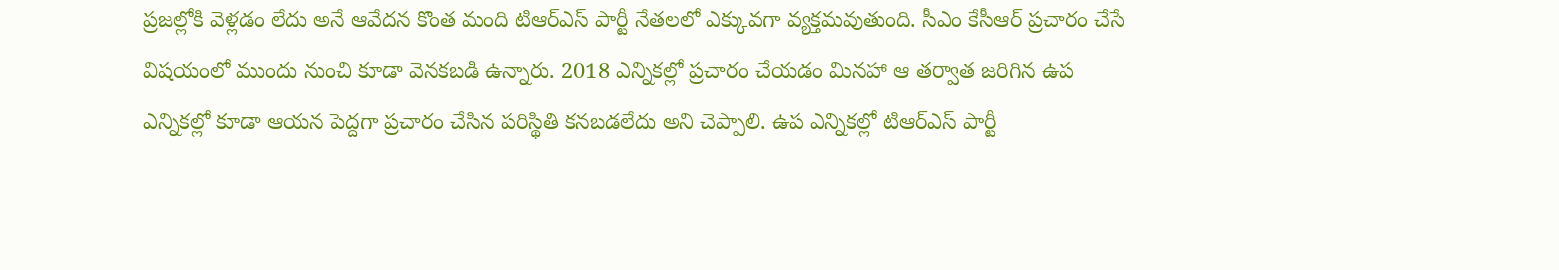ప్రజల్లోకి వెళ్లడం లేదు అనే ఆవేదన కొంత మంది టిఆర్ఎస్ పార్టీ నేతలలో ఎక్కువగా వ్యక్తమవుతుంది. సీఎం కేసీఆర్ ప్రచారం చేసే విషయంలో ముందు నుంచి కూడా వెనకబడి ఉన్నారు. 2018 ఎన్నికల్లో ప్రచారం చేయడం మినహా ఆ తర్వాత జరిగిన ఉప ఎన్నికల్లో కూడా ఆయన పెద్దగా ప్రచారం చేసిన పరిస్థితి కనబడలేదు అని చెప్పాలి. ఉప ఎన్నికల్లో టిఆర్ఎస్ పార్టీ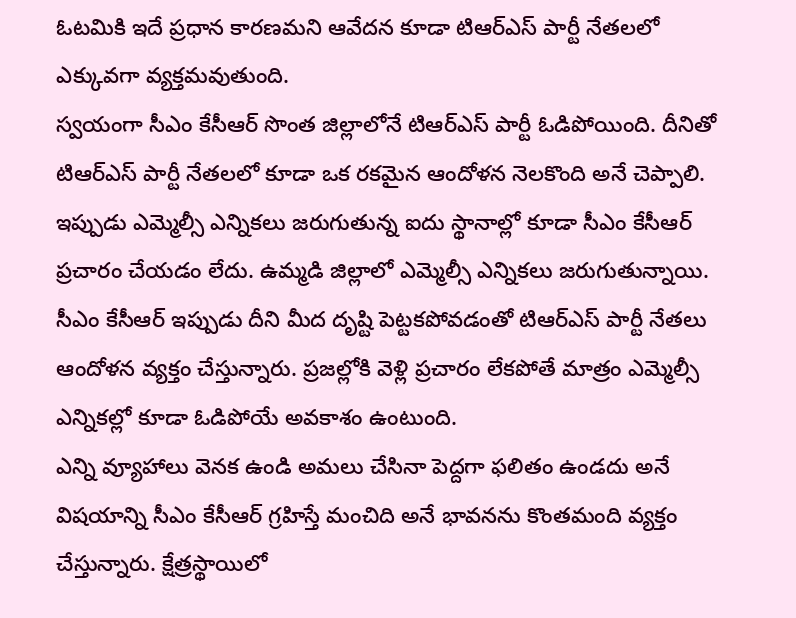ఓటమికి ఇదే ప్రధాన కారణమని ఆవేదన కూడా టిఆర్ఎస్ పార్టీ నేతలలో ఎక్కువగా వ్యక్తమవుతుంది.
స్వయంగా సీఎం కేసీఆర్ సొంత జిల్లాలోనే టిఆర్ఎస్ పార్టీ ఓడిపోయింది. దీనితో టిఆర్ఎస్ పార్టీ నేతలలో కూడా ఒక రకమైన ఆందోళన నెలకొంది అనే చెప్పాలి. ఇప్పుడు ఎమ్మెల్సీ ఎన్నికలు జరుగుతున్న ఐదు స్థానాల్లో కూడా సీఎం కేసీఆర్ ప్రచారం చేయడం లేదు. ఉమ్మడి జిల్లాలో ఎమ్మెల్సీ ఎన్నికలు జరుగుతున్నాయి. సీఎం కేసీఆర్ ఇప్పుడు దీని మీద దృష్టి పెట్టకపోవడంతో టిఆర్ఎస్ పార్టీ నేతలు ఆందోళన వ్యక్తం చేస్తున్నారు. ప్రజల్లోకి వెళ్లి ప్రచారం లేకపోతే మాత్రం ఎమ్మెల్సీ ఎన్నికల్లో కూడా ఓడిపోయే అవకాశం ఉంటుంది.
ఎన్ని వ్యూహాలు వెనక ఉండి అమలు చేసినా పెద్దగా ఫలితం ఉండదు అనే విషయాన్ని సీఎం కేసీఆర్ గ్రహిస్తే మంచిది అనే భావనను కొంతమంది వ్యక్తం చేస్తున్నారు. క్షేత్రస్థాయిలో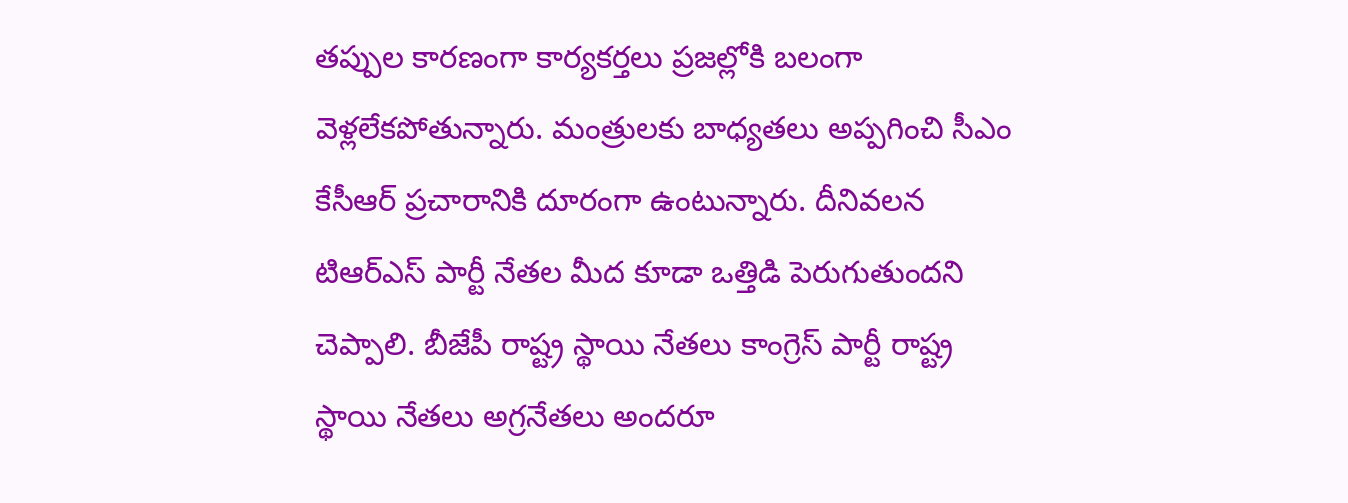తప్పుల కారణంగా కార్యకర్తలు ప్రజల్లోకి బలంగా వెళ్లలేకపోతున్నారు. మంత్రులకు బాధ్యతలు అప్పగించి సీఎం కేసీఆర్ ప్రచారానికి దూరంగా ఉంటున్నారు. దీనివలన టిఆర్ఎస్ పార్టీ నేతల మీద కూడా ఒత్తిడి పెరుగుతుందని చెప్పాలి. బీజేపీ రాష్ట్ర స్థాయి నేతలు కాంగ్రెస్ పార్టీ రాష్ట్ర స్థాయి నేతలు అగ్రనేతలు అందరూ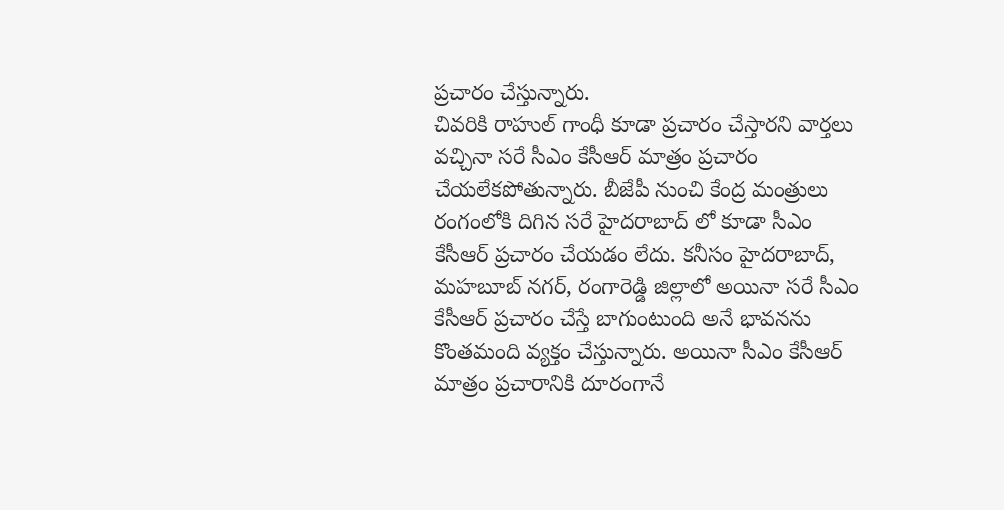ప్రచారం చేస్తున్నారు.
చివరికి రాహుల్ గాంధీ కూడా ప్రచారం చేస్తారని వార్తలు వచ్చినా సరే సీఎం కేసీఆర్ మాత్రం ప్రచారం చేయలేకపోతున్నారు. బీజేపీ నుంచి కేంద్ర మంత్రులు రంగంలోకి దిగిన సరే హైదరాబాద్ లో కూడా సీఎం కేసీఆర్ ప్రచారం చేయడం లేదు. కనీసం హైదరాబాద్, మహబూబ్ నగర్, రంగారెడ్డి జిల్లాలో అయినా సరే సీఎం కేసీఆర్ ప్రచారం చేస్తే బాగుంటుంది అనే భావనను కొంతమంది వ్యక్తం చేస్తున్నారు. అయినా సీఎం కేసీఆర్ మాత్రం ప్రచారానికి దూరంగానే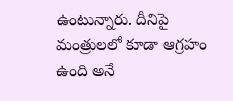ఉంటున్నారు. దీనిపై మంత్రులలో కూడా ఆగ్రహం ఉంది అనే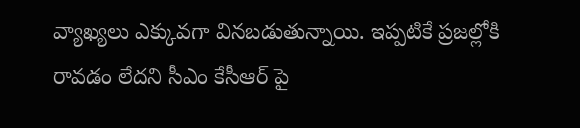వ్యాఖ్యలు ఎక్కువగా వినబడుతున్నాయి. ఇప్పటికే ప్రజల్లోకి రావడం లేదని సీఎం కేసీఆర్ పై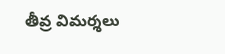తీవ్ర విమర్శలు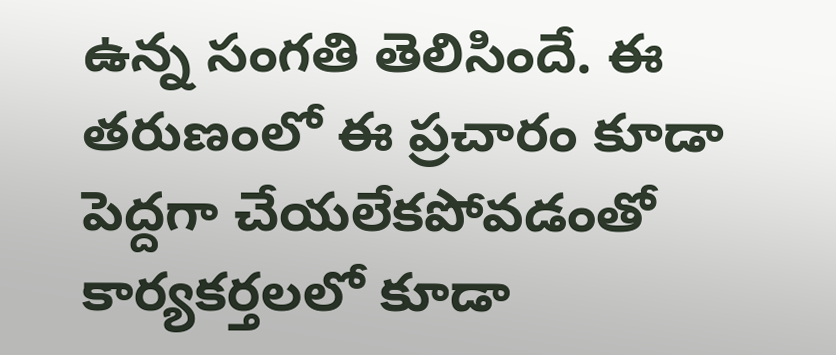ఉన్న సంగతి తెలిసిందే. ఈ తరుణంలో ఈ ప్రచారం కూడా పెద్దగా చేయలేకపోవడంతో కార్యకర్తలలో కూడా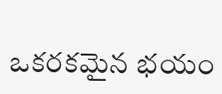ఒకరకమైన భయం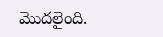మొదలైంది.